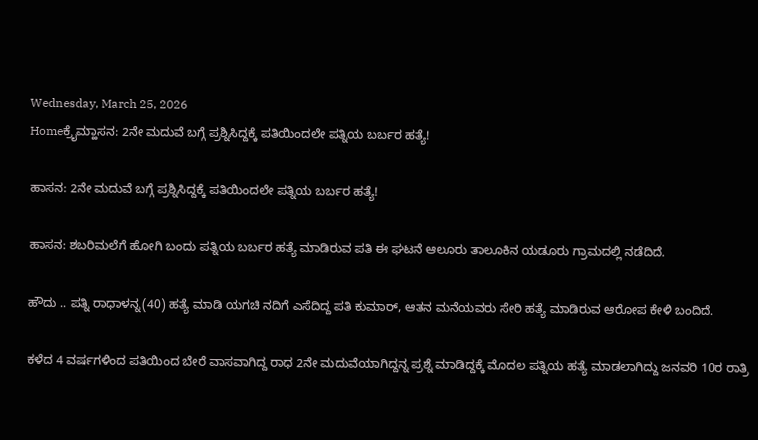Wednesday, March 25, 2026
Homeಕ್ರೈಮ್ಹಾಸನ: 2ನೇ ಮದುವೆ ಬಗ್ಗೆ ಪ್ರಶ್ನಿಸಿದ್ದಕ್ಕೆ ಪತಿಯಿಂದಲೇ ಪತ್ನಿಯ ಬರ್ಬರ ಹತ್ಯೆ!

ಹಾಸನ: 2ನೇ ಮದುವೆ ಬಗ್ಗೆ ಪ್ರಶ್ನಿಸಿದ್ದಕ್ಕೆ ಪತಿಯಿಂದಲೇ ಪತ್ನಿಯ ಬರ್ಬರ ಹತ್ಯೆ!

ಹಾಸನ: ಶಬರಿಮಲೆಗೆ ಹೋಗಿ ಬಂದು ಪತ್ನಿಯ ಬರ್ಬರ ಹತ್ಯೆ ಮಾಡಿರುವ ಪತಿ ಈ ಘಟನೆ ಆಲೂರು ತಾಲೂಕಿನ ಯಡೂರು ಗ್ರಾಮದಲ್ಲಿ ನಡೆದಿದೆ.

ಹೌದು .. ಪತ್ನಿ ರಾಧಾಳನ್ನ(40) ಹತ್ಯೆ ಮಾಡಿ ಯಗಚಿ ನದಿಗೆ ಎಸೆದಿದ್ದ ಪತಿ ಕುಮಾರ್, ಆತನ ಮನೆಯವರು ಸೇರಿ ಹತ್ಯೆ ಮಾಡಿರುವ ಆರೋಪ ಕೇಳಿ ಬಂದಿದೆ.

ಕಳೆದ 4 ವರ್ಷಗಳಿಂದ ಪತಿಯಿಂದ ಬೇರೆ ವಾಸವಾಗಿದ್ದ ರಾಧ 2ನೇ ಮದುವೆಯಾಗಿದ್ದನ್ನ ಪ್ರಶ್ನೆ ಮಾಡಿದ್ದಕ್ಕೆ‌ ಮೊದಲ‌ ಪತ್ನಿಯ ಹತ್ಯೆ ಮಾಡಲಾಗಿದ್ದು ಜನವರಿ 10ರ ರಾತ್ರಿ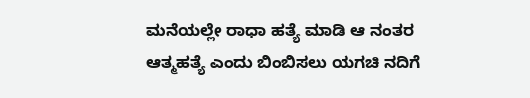ಮನೆಯಲ್ಲೇ ರಾಧಾ ಹತ್ಯೆ ಮಾಡಿ ಆ ನಂತರ ಆತ್ಮಹತ್ಯೆ ಎಂದು ಬಿಂಬಿಸಲು ಯಗಚಿ ನದಿಗೆ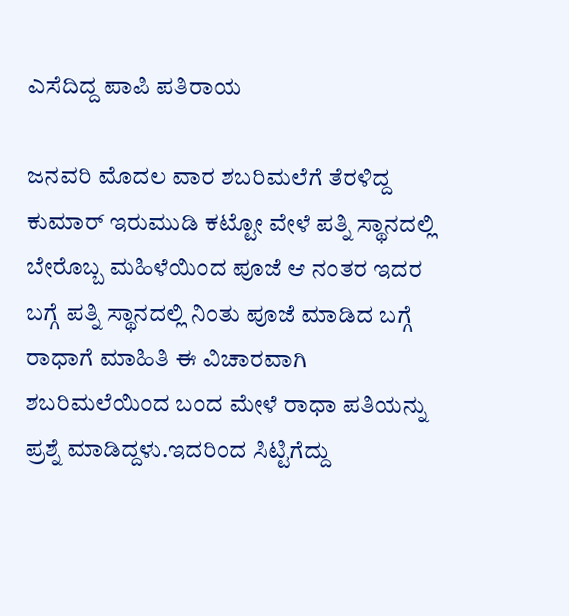ಎಸೆದಿದ್ದ ಪಾಪಿ ಪತಿರಾಯ

ಜನವರಿ ಮೊದಲ ವಾರ ಶಬರಿಮಲೆಗೆ ತೆರಳಿದ್ದ ಕುಮಾರ್ ಇರುಮುಡಿ ಕಟ್ಟೋ ವೇಳೆ ಪತ್ನಿ ಸ್ಥಾನದಲ್ಲಿ ಬೇರೊಬ್ಬ ಮಹಿಳೆಯಿಂದ ಪೂಜೆ ಆ ನಂತರ ಇದರ ಬಗ್ಗೆ ಪತ್ನಿ ಸ್ಥಾನದಲ್ಲಿ ನಿಂತು ಪೂಜೆ ಮಾಡಿದ ಬಗ್ಗೆ ರಾಧಾಗೆ ಮಾಹಿತಿ ಈ ವಿಚಾರವಾಗಿ ಶಬರಿಮಲೆಯಿಂದ ಬಂದ ಮೇಳೆ ರಾಧಾ ಪತಿಯನ್ನು ಪ್ರಶ್ನೆ ಮಾಡಿದ್ದಳು.ಇದರಿಂದ ಸಿಟ್ಟಿಗೆದ್ದು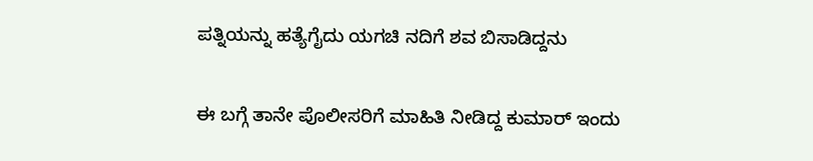ಪತ್ನಿಯನ್ನು ಹತ್ಯೆಗೈದು ಯಗಚಿ ನದಿಗೆ ಶವ ಬಿಸಾಡಿದ್ದನು

ಈ ಬಗ್ಗೆ ತಾನೇ ಪೊಲೀಸರಿಗೆ ಮಾಹಿತಿ ನೀಡಿದ್ದ ಕುಮಾರ್‌ ಇಂದು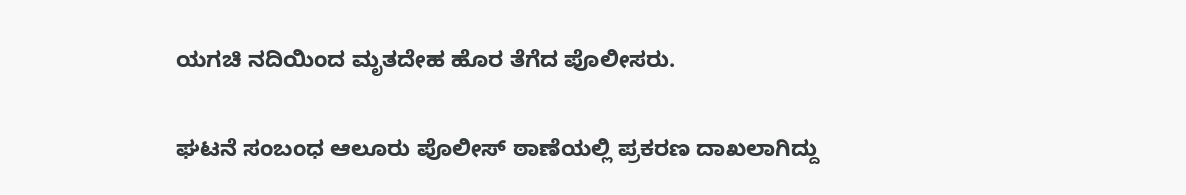ಯಗಚಿ ನದಿಯಿಂದ ಮೃತದೇಹ ಹೊರ ತೆಗೆದ ಪೊಲೀಸರು.

ಘಟನೆ ಸಂಬಂಧ ಆಲೂರು ಪೊಲೀಸ್‌ ಠಾಣೆಯಲ್ಲಿ ಪ್ರಕರಣ ದಾಖಲಾಗಿದ್ದು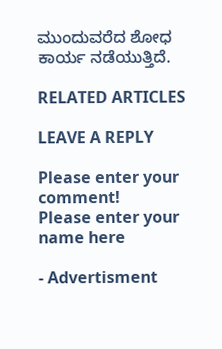ಮುಂದುವರೆದ ಶೋಧ ಕಾರ್ಯ ನಡೆಯುತ್ತಿದೆ.

RELATED ARTICLES

LEAVE A REPLY

Please enter your comment!
Please enter your name here

- Advertisment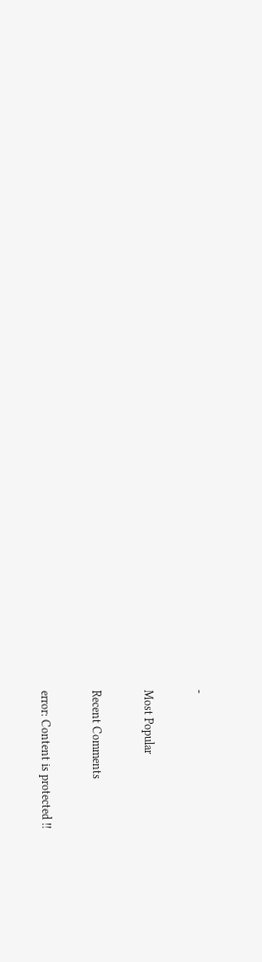-

Most Popular

Recent Comments

error: Content is protected !!